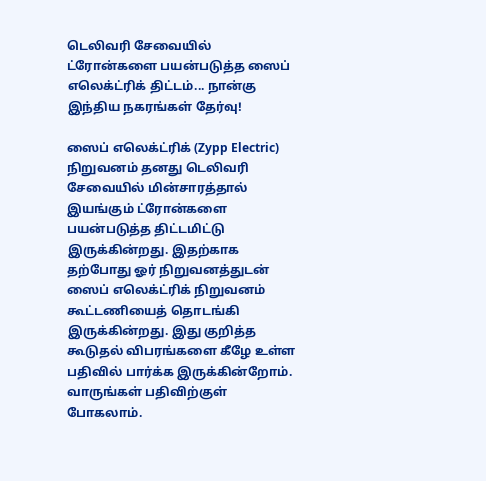டெலிவரி சேவையில் ட்ரோன்களை பயன்படுத்த ஸைப் எலெக்ட்ரிக் திட்டம்... நான்கு இந்திய நகரங்கள் தேர்வு!

ஸைப் எலெக்ட்ரிக் (Zypp Electric) நிறுவனம் தனது டெலிவரி சேவையில் மின்சாரத்தால் இயங்கும் ட்ரோன்களை பயன்படுத்த திட்டமிட்டு இருக்கின்றது. இதற்காக தற்போது ஓர் நிறுவனத்துடன் ஸைப் எலெக்ட்ரிக் நிறுவனம் கூட்டணியைத் தொடங்கி இருக்கின்றது. இது குறித்த கூடுதல் விபரங்களை கீழே உள்ள பதிவில் பார்க்க இருக்கின்றோம். வாருங்கள் பதிவிற்குள் போகலாம்.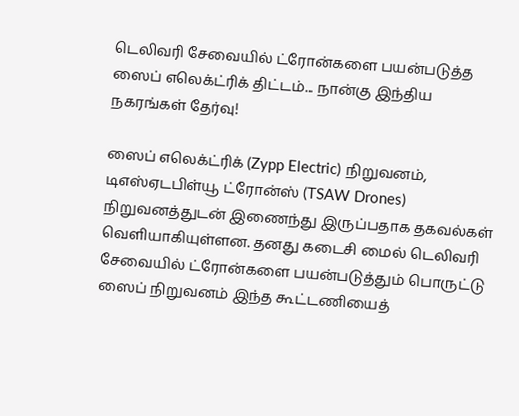டெலிவரி சேவையில் ட்ரோன்களை பயன்படுத்த ஸைப் எலெக்ட்ரிக் திட்டம்... நான்கு இந்திய நகரங்கள் தேர்வு!

ஸைப் எலெக்ட்ரிக் (Zypp Electric) நிறுவனம், டிஎஸ்ஏடபிள்யூ ட்ரோன்ஸ் (TSAW Drones) நிறுவனத்துடன் இணைந்து இருப்பதாக தகவல்கள் வெளியாகியுள்ளன. தனது கடைசி மைல் டெலிவரி சேவையில் ட்ரோன்களை பயன்படுத்தும் பொருட்டு ஸைப் நிறுவனம் இந்த கூட்டணியைத்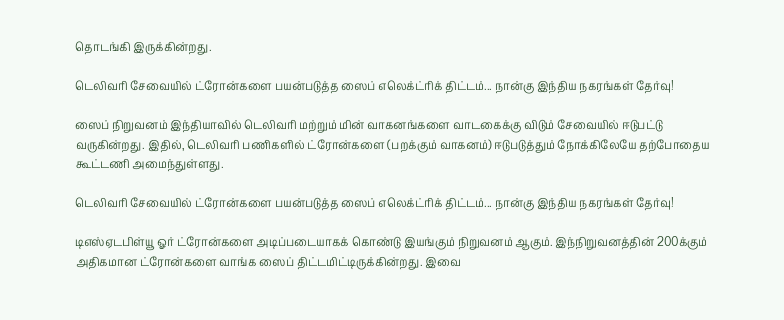தொடங்கி இருக்கின்றது.

டெலிவரி சேவையில் ட்ரோன்களை பயன்படுத்த ஸைப் எலெக்ட்ரிக் திட்டம்... நான்கு இந்திய நகரங்கள் தேர்வு!

ஸைப் நிறுவனம் இந்தியாவில் டெலிவரி மற்றும் மின் வாகனங்களை வாடகைக்கு விடும் சேவையில் ஈடுபட்டு வருகின்றது. இதில், டெலிவரி பணிகளில் ட்ரோன்களை (பறக்கும் வாகனம்) ஈடுபடுத்தும் நோக்கிலேயே தற்போதைய கூட்டணி அமைந்துள்ளது.

டெலிவரி சேவையில் ட்ரோன்களை பயன்படுத்த ஸைப் எலெக்ட்ரிக் திட்டம்... நான்கு இந்திய நகரங்கள் தேர்வு!

டிஎஸ்ஏடபிள்யூ ஓர் ட்ரோன்களை அடிப்படையாகக் கொண்டு இயங்கும் நிறுவனம் ஆகும். இந்நிறுவனத்தின் 200க்கும் அதிகமான ட்ரோன்களை வாங்க ஸைப் திட்டமிட்டிருக்கின்றது. இவை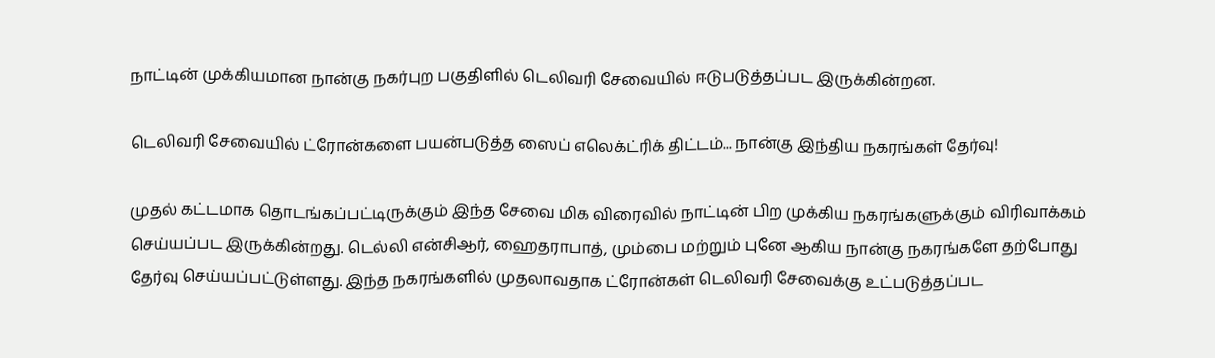நாட்டின் முக்கியமான நான்கு நகர்புற பகுதிளில் டெலிவரி சேவையில் ஈடுபடுத்தப்பட இருக்கின்றன.

டெலிவரி சேவையில் ட்ரோன்களை பயன்படுத்த ஸைப் எலெக்ட்ரிக் திட்டம்... நான்கு இந்திய நகரங்கள் தேர்வு!

முதல் கட்டமாக தொடங்கப்பட்டிருக்கும் இந்த சேவை மிக விரைவில் நாட்டின் பிற முக்கிய நகரங்களுக்கும் விரிவாக்கம் செய்யப்பட இருக்கின்றது. டெல்லி என்சிஆர், ஹைதராபாத், மும்பை மற்றும் புனே ஆகிய நான்கு நகரங்களே தற்போது தேர்வு செய்யப்பட்டுள்ளது. இந்த நகரங்களில் முதலாவதாக ட்ரோன்கள் டெலிவரி சேவைக்கு உட்படுத்தப்பட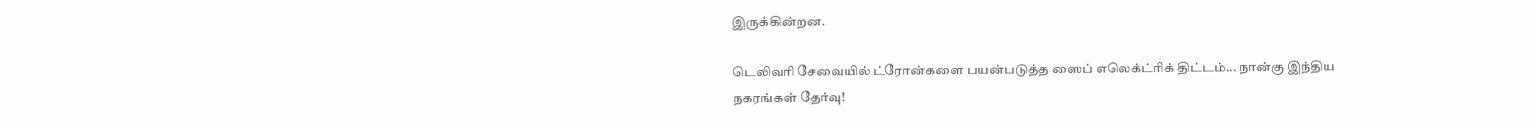இருக்கின்றன.

டெலிவரி சேவையில் ட்ரோன்களை பயன்படுத்த ஸைப் எலெக்ட்ரிக் திட்டம்... நான்கு இந்திய நகரங்கள் தேர்வு!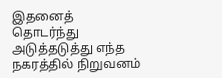இதனைத் தொடர்ந்து அடுத்தடுத்து எந்த நகரத்தில் நிறுவனம்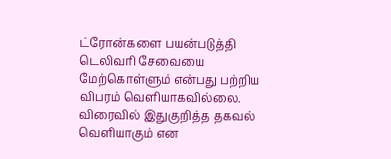ட்ரோன்களை பயன்படுத்தி டெலிவரி சேவையை மேற்கொள்ளும் என்பது பற்றிய விபரம் வெளியாகவில்லை. விரைவில் இதுகுறித்த தகவல் வெளியாகும் என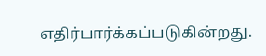எதிர்பார்க்கப்படுகின்றது.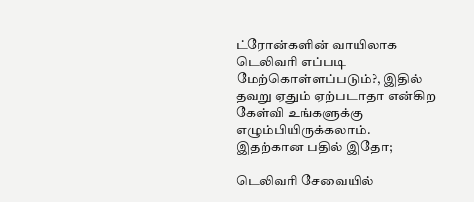ட்ரோன்களின் வாயிலாக டெலிவரி எப்படி மேற்கொள்ளப்படும்?, இதில் தவறு ஏதும் ஏற்படாதா என்கிற கேள்வி உங்களுக்கு எழும்பியிருக்கலாம். இதற்கான பதில் இதோ;

டெலிவரி சேவையில்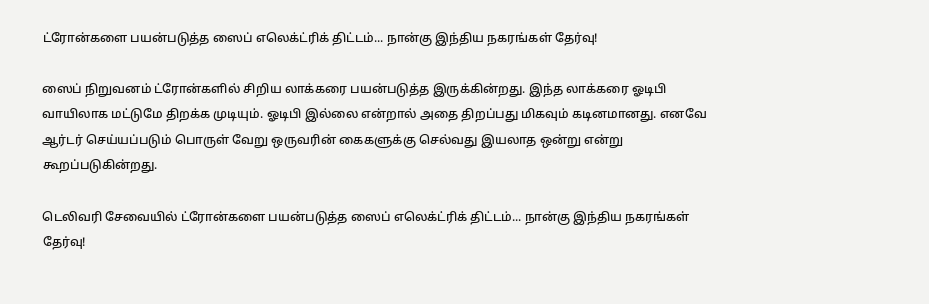ட்ரோன்களை பயன்படுத்த ஸைப் எலெக்ட்ரிக் திட்டம்... நான்கு இந்திய நகரங்கள் தேர்வு!

ஸைப் நிறுவனம் ட்ரோன்களில் சிறிய லாக்கரை பயன்படுத்த இருக்கின்றது. இந்த லாக்கரை ஓடிபி வாயிலாக மட்டுமே திறக்க முடியும். ஓடிபி இல்லை என்றால் அதை திறப்பது மிகவும் கடினமானது. எனவே ஆர்டர் செய்யப்படும் பொருள் வேறு ஒருவரின் கைகளுக்கு செல்வது இயலாத ஒன்று என்று கூறப்படுகின்றது.

டெலிவரி சேவையில் ட்ரோன்களை பயன்படுத்த ஸைப் எலெக்ட்ரிக் திட்டம்... நான்கு இந்திய நகரங்கள் தேர்வு!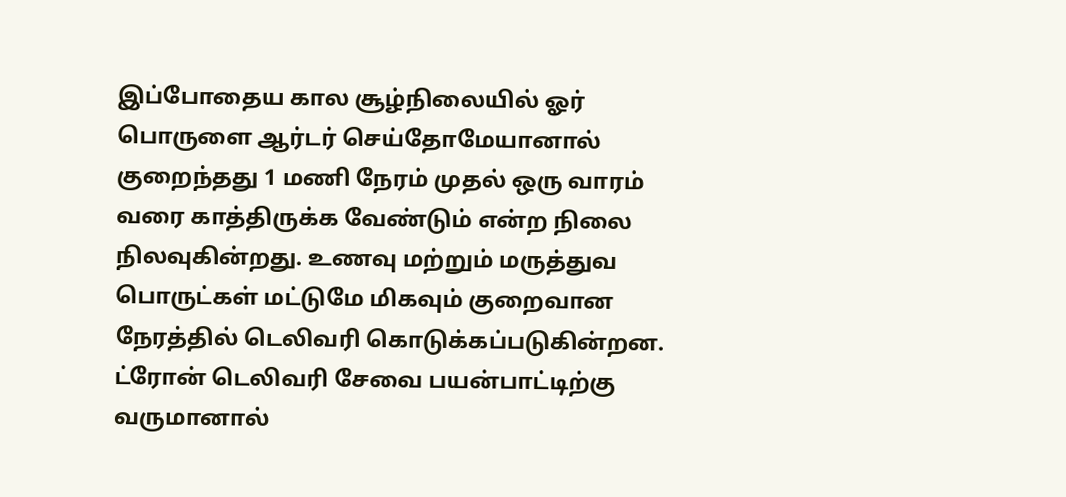இப்போதைய கால சூழ்நிலையில் ஓர் பொருளை ஆர்டர் செய்தோமேயானால் குறைந்தது 1 மணி நேரம் முதல் ஒரு வாரம் வரை காத்திருக்க வேண்டும் என்ற நிலை நிலவுகின்றது. உணவு மற்றும் மருத்துவ பொருட்கள் மட்டுமே மிகவும் குறைவான நேரத்தில் டெலிவரி கொடுக்கப்படுகின்றன. ட்ரோன் டெலிவரி சேவை பயன்பாட்டிற்கு வருமானால்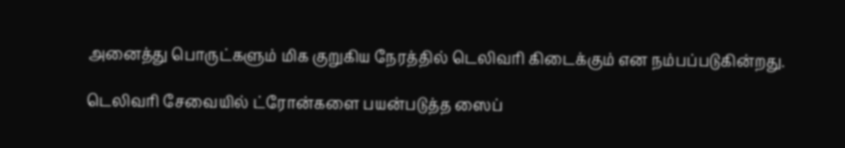அனைத்து பொருட்களும் மிக குறுகிய நேரத்தில் டெலிவரி கிடைக்கும் என நம்பப்படுகின்றது.

டெலிவரி சேவையில் ட்ரோன்களை பயன்படுத்த ஸைப்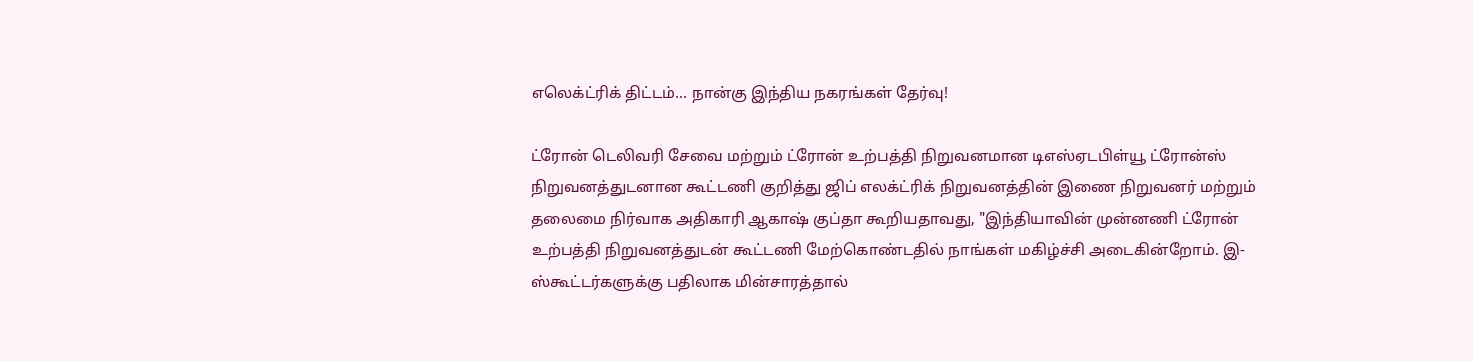எலெக்ட்ரிக் திட்டம்... நான்கு இந்திய நகரங்கள் தேர்வு!

ட்ரோன் டெலிவரி சேவை மற்றும் ட்ரோன் உற்பத்தி நிறுவனமான டிஎஸ்ஏடபிள்யூ ட்ரோன்ஸ் நிறுவனத்துடனான கூட்டணி குறித்து ஜிப் எலக்ட்ரிக் நிறுவனத்தின் இணை நிறுவனர் மற்றும் தலைமை நிர்வாக அதிகாரி ஆகாஷ் குப்தா கூறியதாவது, "இந்தியாவின் முன்னணி ட்ரோன் உற்பத்தி நிறுவனத்துடன் கூட்டணி மேற்கொண்டதில் நாங்கள் மகிழ்ச்சி அடைகின்றோம். இ-ஸ்கூட்டர்களுக்கு பதிலாக மின்சாரத்தால்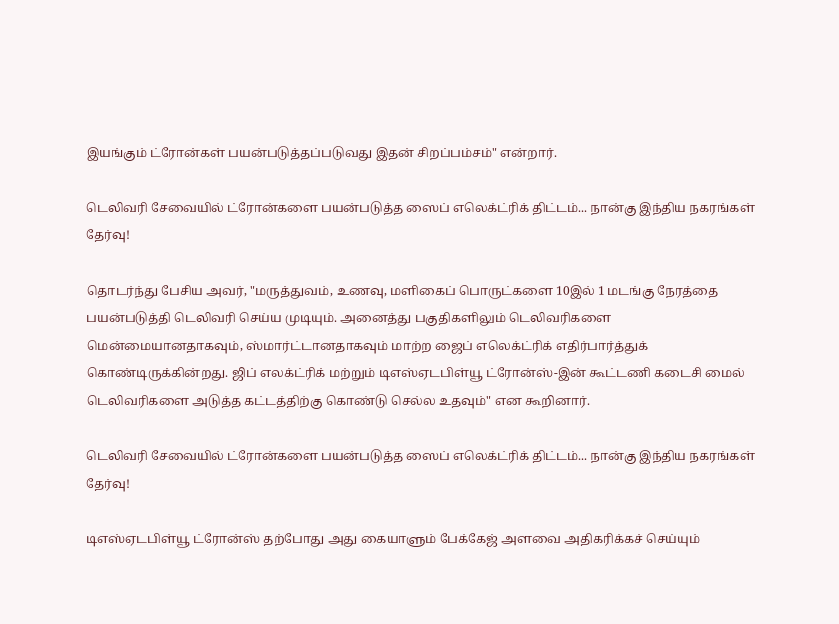இயங்கும் ட்ரோன்கள் பயன்படுத்தப்படுவது இதன் சிறப்பம்சம்" என்றார்.

டெலிவரி சேவையில் ட்ரோன்களை பயன்படுத்த ஸைப் எலெக்ட்ரிக் திட்டம்... நான்கு இந்திய நகரங்கள் தேர்வு!

தொடர்ந்து பேசிய அவர், "மருத்துவம், உணவு, மளிகைப் பொருட்களை 10இல் 1 மடங்கு நேரத்தை பயன்படுத்தி டெலிவரி செய்ய முடியும். அனைத்து பகுதிகளிலும் டெலிவரிகளை மென்மையானதாகவும், ஸ்மார்ட்டானதாகவும் மாற்ற ஜைப் எலெக்ட்ரிக் எதிர்பார்த்துக் கொண்டிருக்கின்றது. ஜிப் எலக்ட்ரிக் மற்றும் டிஎஸ்ஏடபிள்யூ ட்ரோன்ஸ்-இன் கூட்டணி கடைசி மைல் டெலிவரிகளை அடுத்த கட்டத்திற்கு கொண்டு செல்ல உதவும்" என கூறினார்.

டெலிவரி சேவையில் ட்ரோன்களை பயன்படுத்த ஸைப் எலெக்ட்ரிக் திட்டம்... நான்கு இந்திய நகரங்கள் தேர்வு!

டிஎஸ்ஏடபிள்யூ ட்ரோன்ஸ் தற்போது அது கையாளும் பேக்கேஜ் அளவை அதிகரிக்கச் செய்யும்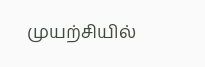முயற்சியில்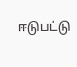ஈடுபட்டு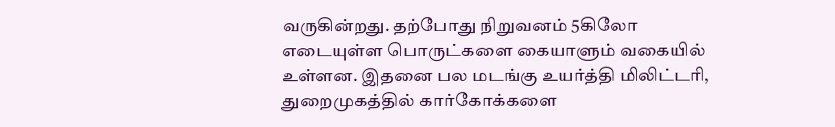வருகின்றது. தற்போது நிறுவனம் 5கிலோ எடையுள்ள பொருட்களை கையாளும் வகையில் உள்ளன. இதனை பல மடங்கு உயர்த்தி மிலிட்டரி, துறைமுகத்தில் கார்கோக்களை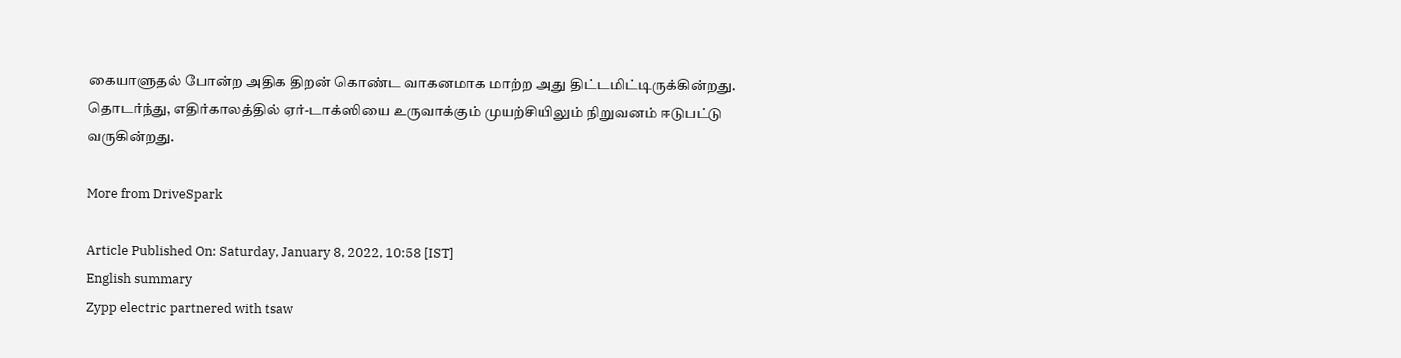கையாளுதல் போன்ற அதிக திறன் கொண்ட வாகனமாக மாற்ற அது திட்டமிட்டிருக்கின்றது. தொடர்ந்து, எதிர்காலத்தில் ஏர்-டாக்ஸியை உருவாக்கும் முயற்சியிலும் நிறுவனம் ஈடுபட்டு வருகின்றது.

More from DriveSpark

Article Published On: Saturday, January 8, 2022, 10:58 [IST]
English summary
Zypp electric partnered with tsaw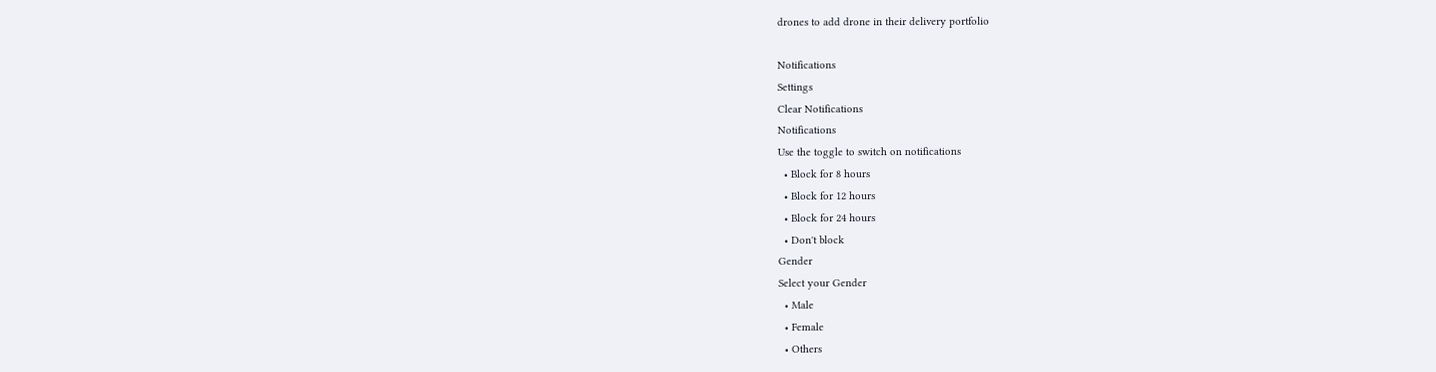drones to add drone in their delivery portfolio

Notifications
Settings
Clear Notifications
Notifications
Use the toggle to switch on notifications
  • Block for 8 hours
  • Block for 12 hours
  • Block for 24 hours
  • Don't block
Gender
Select your Gender
  • Male
  • Female
  • Others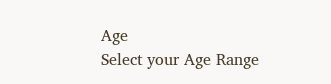Age
Select your Age Range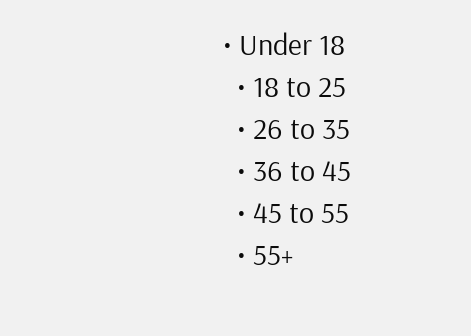• Under 18
  • 18 to 25
  • 26 to 35
  • 36 to 45
  • 45 to 55
  • 55+